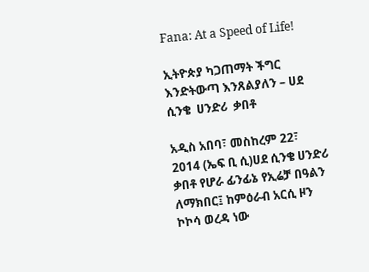Fana: At a Speed of Life!

ኢትዮጵያ ካጋጠማት ችግር እንድትውጣ እንጸልያለን – ሀደ ሲንቄ  ሀንድሪ  ቃበቶ

አዲስ አበባ፣ መስከረም 22፣ 2014 (ኤፍ ቢ ሲ)ሀደ ሲንቄ ሀንድሪ  ቃበቶ የሆራ ፊንፊኔ የኢሬቻ በዓልን ለማክበር፤ ከምዕራብ አርሲ ዞን ኮኮሳ ወረዳ ነው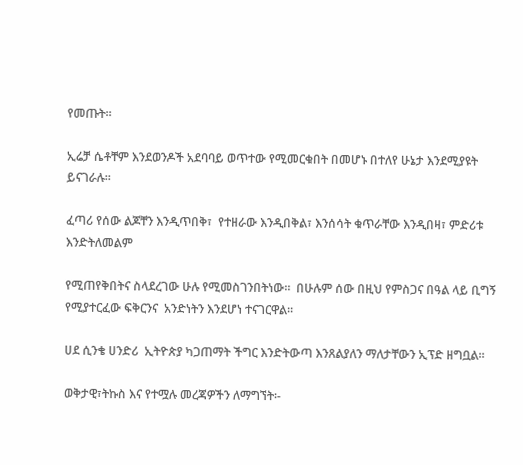የመጡት።

ኢሬቻ ሴቶቸም እንደወንዶች አደባባይ ወጥተው የሚመርቁበት በመሆኑ በተለየ ሁኔታ እንደሚያዩት ይናገራሉ።

ፈጣሪ የሰው ልጆቸን እንዲጥበቅ፣  የተዘራው እንዲበቅል፣ እንሰሳት ቁጥራቸው እንዲበዛ፣ ምድሪቱ እንድትለመልም

የሚጠየቅበትና ስላደረገው ሁሉ የሚመስገንበትነው።  በሁሉም ሰው በዚህ የምስጋና በዓል ላይ ቢግኝ የሚያተርፈው ፍቅርንና  አንድነትን እንደሆነ ተናገርዋል።

ሀደ ሲንቄ ሀንድሪ  ኢትዮጵያ ካጋጠማት ችግር እንድትውጣ እንጸልያለን ማለታቸውን ኢፕድ ዘግቧል።

ወቅታዊ፣ትኩስ እና የተሟሉ መረጃዎችን ለማግኘት፡-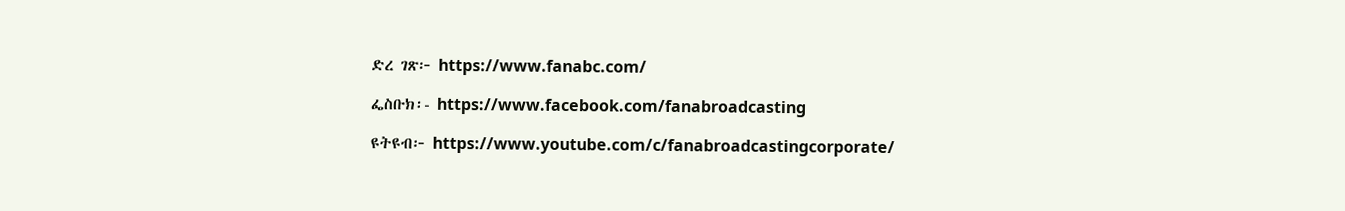ድረ ገጽ፦ https://www.fanabc.com/

ፌስቡክ፡- https://www.facebook.com/fanabroadcasting

ዩትዩብ፦ https://www.youtube.com/c/fanabroadcastingcorporate/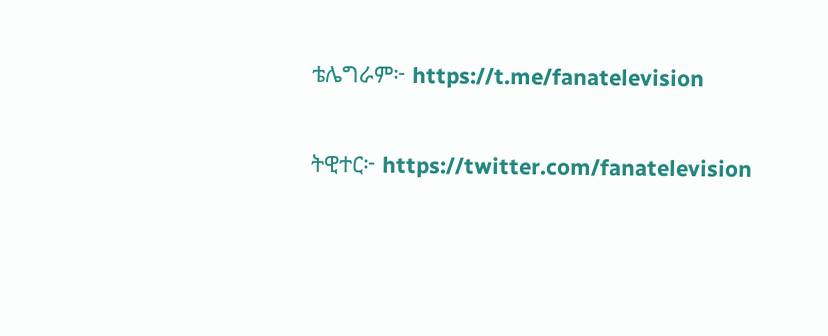ቴሌግራም፦ https://t.me/fanatelevision

ትዊተር፦ https://twitter.com/fanatelevision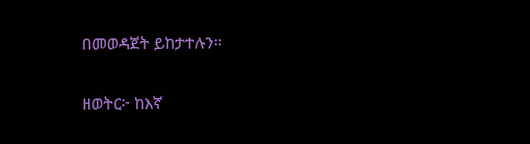በመወዳጀት ይከታተሉን፡፡

ዘወትር፦ ከእኛ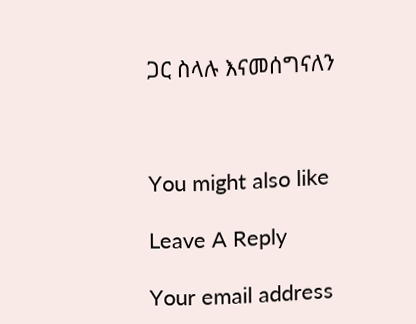ጋር ስላሉ እናመሰግናለን



You might also like

Leave A Reply

Your email address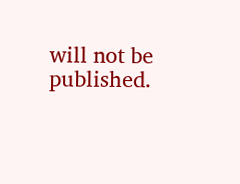will not be published.